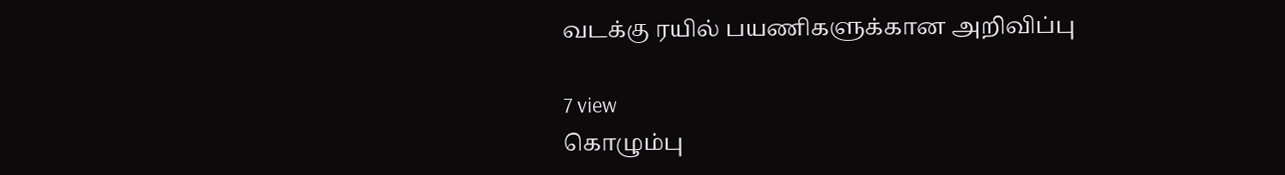வடக்கு ரயில் பயணிகளுக்கான அறிவிப்பு

7 view
கொழும்பு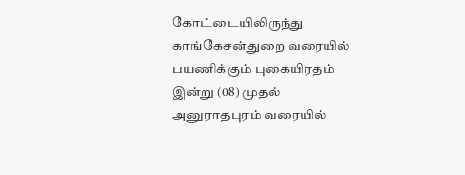கோட்டையிலிருந்து காங்கேசன்துறை வரையில் பயணிக்கும் புகையிரதம் இன்று (08) முதல் அனுராதபுரம் வரையில்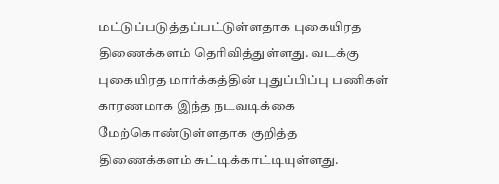மட்டுப்படுத்தப்பட்டுள்ளதாக புகையிரத திணைக்களம் தெரிவித்துள்ளது. வடக்கு புகையிரத மார்க்கத்தின் புதுப்பிப்பு பணிகள் காரணமாக இந்த நடவடிக்கை மேற்கொண்டுள்ளதாக குறித்த திணைக்களம் சுட்டிக்காட்டியுள்ளது.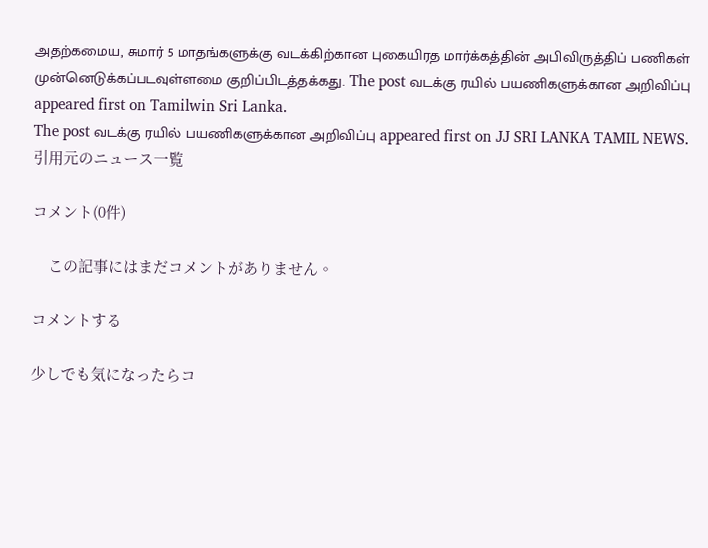அதற்கமைய, சுமார் 5 மாதங்களுக்கு வடக்கிற்கான புகையிரத மார்க்கத்தின் அபிவிருத்திப் பணிகள் முன்னெடுக்கப்படவுள்ளமை குறிப்பிடத்தக்கது. The post வடக்கு ரயில் பயணிகளுக்கான அறிவிப்பு appeared first on Tamilwin Sri Lanka.
The post வடக்கு ரயில் பயணிகளுக்கான அறிவிப்பு appeared first on JJ SRI LANKA TAMIL NEWS.
引用元のニュース一覧

コメント(0件)

    この記事にはまだコメントがありません。

コメントする

少しでも気になったらコ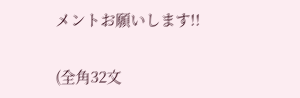メントお願いします!!

(全角32文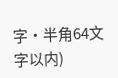字・半角64文字以内)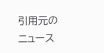引用元のニュース